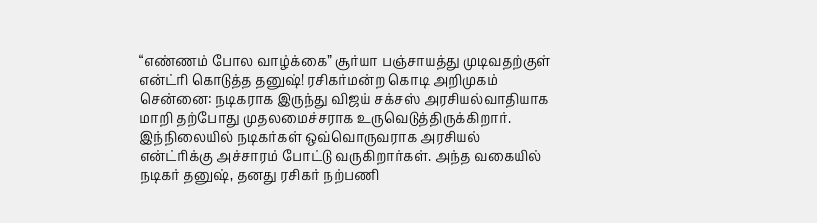“எண்ணம் போல வாழ்க்கை” சூர்யா பஞ்சாயத்து முடிவதற்குள் என்ட்ரி கொடுத்த தனுஷ்! ரசிகர்மன்ற கொடி அறிமுகம்
சென்னை: நடிகராக இருந்து விஜய் சக்சஸ் அரசியல்வாதியாக மாறி தற்போது முதலமைச்சராக உருவெடுத்திருக்கிறார். இந்நிலையில் நடிகர்கள் ஒவ்வொருவராக அரசியல் என்ட்ரிக்கு அச்சாரம் போட்டு வருகிறார்கள். அந்த வகையில் நடிகர் தனுஷ், தனது ரசிகர் நற்பணி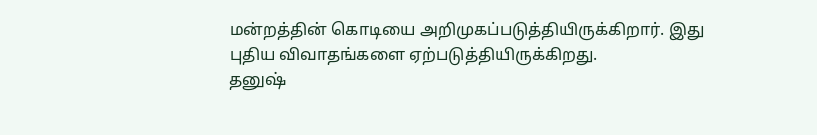மன்றத்தின் கொடியை அறிமுகப்படுத்தியிருக்கிறார். இது புதிய விவாதங்களை ஏற்படுத்தியிருக்கிறது.
தனுஷ்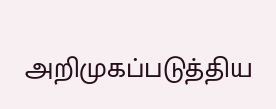அறிமுகப்படுத்திய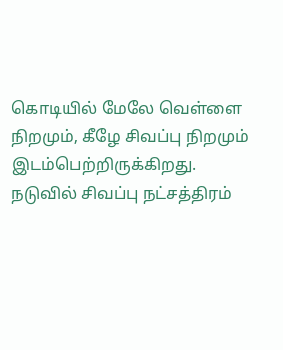கொடியில் மேலே வெள்ளை நிறமும், கீழே சிவப்பு நிறமும் இடம்பெற்றிருக்கிறது. நடுவில் சிவப்பு நட்சத்திரம்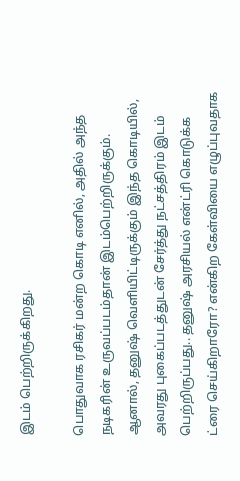இடம் பெற்றிருக்கிறது.

பொதுவாக ரசிகர் மன்ற கொடி எனில், அதில் அந்த நடிகரின் உருவப்படம்தான் இடம்பெற்றிருக்கும். ஆனால், தனுஷ் வெளியிட்டிருக்கும் இந்த கொடியில், அவரது புகைப்படத்துடன் சேர்த்து நட்சத்திரம் இடம் பெற்றிருப்பது.. தனுஷ் அரசியல் என்ட்ரி கொடுக்க ட்ரை செய்கிறாரோ? என்கிற கேள்வியை எழுப்புவதாக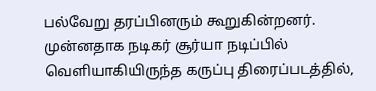பல்வேறு தரப்பினரும் கூறுகின்றனர்.
முன்னதாக நடிகர் சூர்யா நடிப்பில் வெளியாகியிருந்த கருப்பு திரைப்படத்தில்,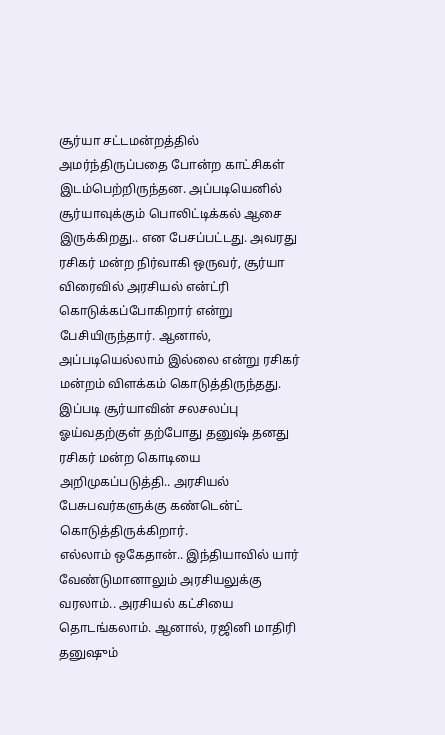சூர்யா சட்டமன்றத்தில் அமர்ந்திருப்பதை போன்ற காட்சிகள் இடம்பெற்றிருந்தன. அப்படியெனில் சூர்யாவுக்கும் பொலிட்டிக்கல் ஆசை இருக்கிறது.. என பேசப்பட்டது. அவரது ரசிகர் மன்ற நிர்வாகி ஒருவர், சூர்யா விரைவில் அரசியல் என்ட்ரி கொடுக்கப்போகிறார் என்று பேசியிருந்தார். ஆனால், அப்படியெல்லாம் இல்லை என்று ரசிகர் மன்றம் விளக்கம் கொடுத்திருந்தது.
இப்படி சூர்யாவின் சலசலப்பு ஓய்வதற்குள் தற்போது தனுஷ் தனது ரசிகர் மன்ற கொடியை அறிமுகப்படுத்தி.. அரசியல் பேசுபவர்களுக்கு கண்டென்ட் கொடுத்திருக்கிறார்.
எல்லாம் ஒகேதான்.. இந்தியாவில் யார் வேண்டுமானாலும் அரசியலுக்கு வரலாம்.. அரசியல் கட்சியை தொடங்கலாம். ஆனால், ரஜினி மாதிரி தனுஷும்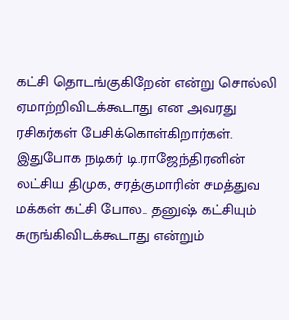கட்சி தொடங்குகிறேன் என்று சொல்லி ஏமாற்றிவிடக்கூடாது என அவரது ரசிகர்கள் பேசிக்கொள்கிறார்கள். இதுபோக நடிகர் டி.ராஜேந்திரனின் லட்சிய திமுக, சரத்குமாரின் சமத்துவ மக்கள் கட்சி போல.. தனுஷ் கட்சியும் சுருங்கிவிடக்கூடாது என்றும்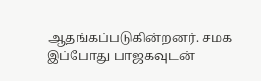ஆதங்கப்படுகின்றனர். சமக இப்போது பாஜகவுடன்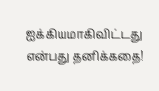ஐக்கியமாகிவிட்டது என்பது தனிக்கதை!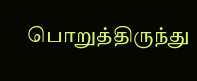பொறுத்திருந்து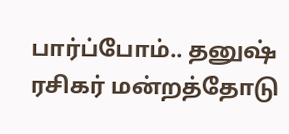பார்ப்போம்.. தனுஷ் ரசிகர் மன்றத்தோடு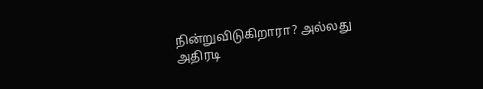நின்றுவிடுகிறாரா? அல்லது அதிரடி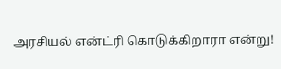அரசியல் என்ட்ரி கொடுக்கிறாரா என்று!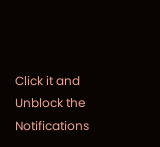Click it and Unblock the Notifications